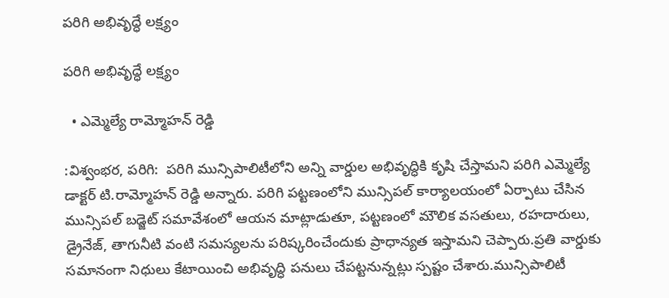పరిగి అభివృద్ధే లక్ష్యం

పరిగి అభివృద్ధే లక్ష్యం

  • ఎమ్మెల్యే రామ్మోహన్ రెడ్డి

:విశ్వంభర, పరిగి:  పరిగి మున్సిపాలిటీలోని అన్ని వార్డుల అభివృద్ధికి కృషి చేస్తామని పరిగి ఎమ్మెల్యే డాక్టర్ టి.రామ్మోహన్ రెడ్డి అన్నారు. పరిగి పట్టణంలోని మున్సిపల్ కార్యాలయంలో ఏర్పాటు చేసిన మున్సిపల్ బడ్జెట్ సమావేశంలో ఆయన మాట్లాడుతూ, పట్టణంలో మౌలిక వసతులు, రహదారులు, డ్రైనేజ్, తాగునీటి వంటి సమస్యలను పరిష్కరించేందుకు ప్రాధాన్యత ఇస్తామని చెప్పారు.ప్రతి వార్డుకు సమానంగా నిధులు కేటాయించి అభివృద్ధి పనులు చేపట్టనున్నట్లు స్పష్టం చేశారు.మున్సిపాలిటీ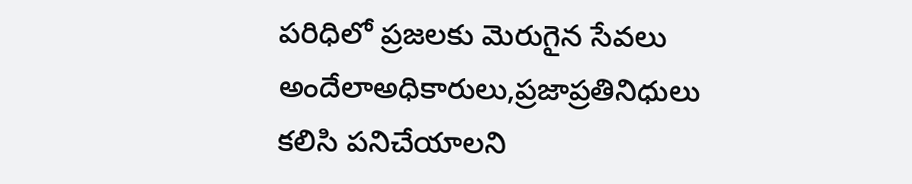పరిధిలో ప్రజలకు మెరుగైన సేవలు అందేలాఅధికారులు,ప్రజాప్రతినిధులు కలిసి పనిచేయాలని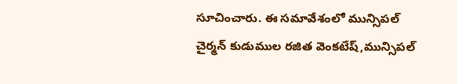సూచించారు. ఈ సమావేశంలో మున్సిపల్ చైర్మన్ కుడుముల రజిత వెంకటేష్,మున్సిపల్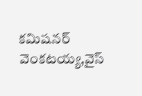కమిషనర్ వెంకటయ్య,వైస్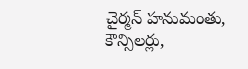చైర్మన్ హనుమంతు, కౌన్సిలర్లు,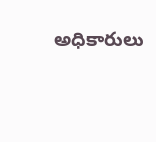అధికారులు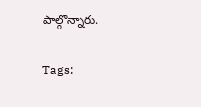పాల్గొన్నారు.

Tags: